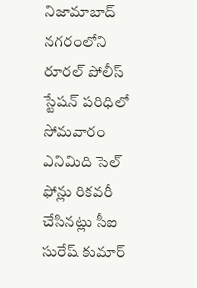నిజామాబాద్ నగరంలోని రూరల్ పోలీస్ స్టేషన్ పరిధిలో సోమవారం ఎనిమిది సెల్ ఫోన్లు రికవరీ చేసినట్లు సీఐ సురేష్ కుమార్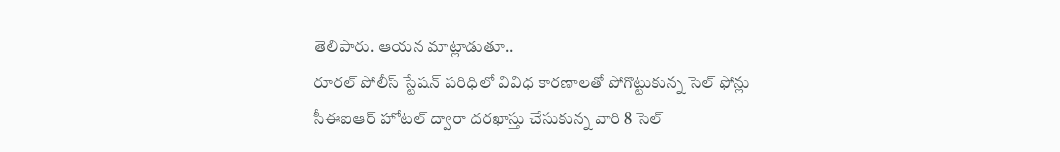తెలిపారు. ఆయన మాట్లాడుతూ..
రూరల్ పోలీస్ స్టేషన్ పరిధిలో వివిధ కారణాలతో పోగొట్టుకున్న సెల్ ఫోన్లు సీఈఐఆర్ హోటల్ ద్వారా దరఖాస్తు చేసుకున్న వారి 8 సెల్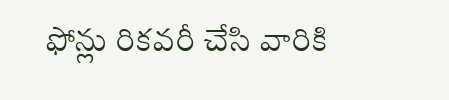ఫోన్లు రికవరీ చేసి వారికి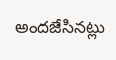అందజేసినట్లు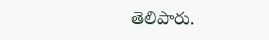తెలిపారు.